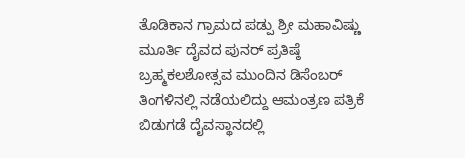ತೊಡಿಕಾನ ಗ್ರಾಮದ ಪಡ್ಪು ಶ್ರೀ ಮಹಾವಿಷ್ಣು ಮೂರ್ತಿ ದೈವದ ಪುನರ್ ಪ್ರತಿಷ್ಠೆ ಬ್ರಹ್ಮಕಲಶೋತ್ಸವ ಮುಂದಿನ ಡಿಸೆಂಬರ್ ತಿಂಗಳಿನಲ್ಲಿ ನಡೆಯಲಿದ್ದು ಆಮಂತ್ರಣ ಪತ್ರಿಕೆ ಬಿಡುಗಡೆ ದೈವಸ್ಥಾನದಲ್ಲಿ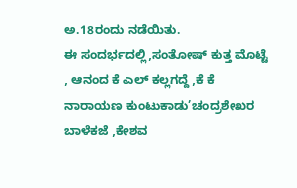ಅ.18ರಂದು ನಡೆಯಿತು.
ಈ ಸಂದರ್ಭದಲ್ಲಿ,ಸಂತೋಷ್ ಕುತ್ತ ಮೊಟ್ಟೆ , ಆನಂದ ಕೆ ಎಲ್ ಕಲ್ಲಗದ್ದೆ ,ಕೆ ಕೆ ನಾರಾಯಣ ಕುಂಟುಕಾಡು’ಚಂದ್ರಶೇಖರ ಬಾಳೆಕಜೆ ,ಕೇಶವ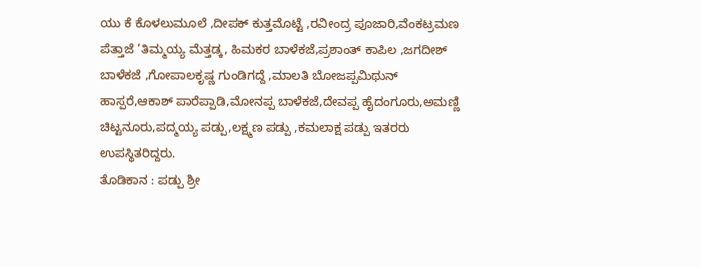ಯು ಕೆ ಕೊಳಲುಮೂಲೆ ,ದೀಪಕ್ ಕುತ್ತಮೊಟ್ಟೆ ,ರವೀಂದ್ರ ಪೂಜಾರಿ,ವೆಂಕಟ್ರಮಣ ಪೆತ್ತಾಜೆ ‘ತಿಮ್ಮಯ್ಯ ಮೆತ್ತಡ್ಕ, ಹಿಮಕರ ಬಾಳೆಕಜೆ,ಪ್ರಶಾಂತ್ ಕಾಪಿಲ ,ಜಗದೀಶ್ ಬಾಳೆಕಜೆ ,ಗೋಪಾಲಕೃಷ್ಣ ಗುಂಡಿಗದ್ದೆ ,ಮಾಲತಿ ಬೋಜಪ್ಪಮಿಥುನ್ ಹಾಸ್ಪರೆ,ಆಕಾಶ್ ಪಾರೆಪ್ಪಾಡಿ,ಮೋನಪ್ಪ ಬಾಳೆಕಜೆ,ದೇವಪ್ಪ ಹೈದಂಗೂರು,ಅಮಣ್ಣಿ ಚಿಟ್ಟನೂರು,ಪದ್ಮಯ್ಯ ಪಡ್ಪು,ಲಕ್ಷ್ಮಣ ಪಡ್ಪು ,ಕಮಲಾಕ್ಷ ಪಡ್ಪು ಇತರರು ಉಪಸ್ಥಿತರಿದ್ದರು.
ತೊಡಿಕಾನ : ಪಡ್ಪು ಶ್ರೀ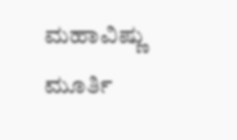ಮಹಾವಿಷ್ಣು ಮೂರ್ತಿ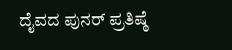ದೈವದ ಪುನರ್ ಪ್ರತಿಷ್ಠೆ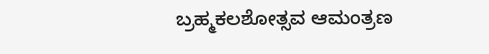ಬ್ರಹ್ಮಕಲಶೋತ್ಸವ ಆಮಂತ್ರಣ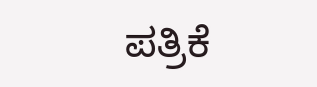ಪತ್ರಿಕೆ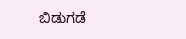ಬಿಡುಗಡೆ